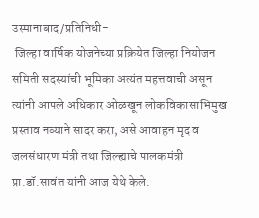उस्मानाबाद/प्रतिनिधी-
 जिल्हा वार्षिक योजनेच्या प्रक्रियेत जिल्हा नियोजन समिती सदस्यांची भूमिका अत्यंत महत्तवाची असून त्यांनी आपले अधिकार ओळखून लोकविकासाभिमुख प्रस्ताव नव्याने सादर करा, असे आवाहन मृद व जलसंधारण मंत्री तथा जिल्ह्याचे पालकमंत्री प्रा.डॉ.सावंत यांनी आज येथे केले.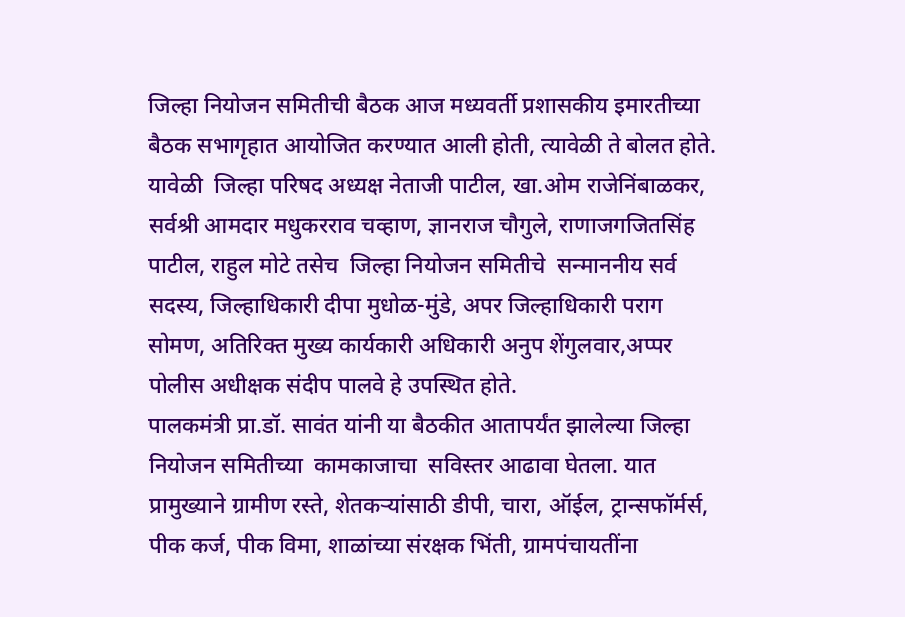जिल्हा नियोजन समितीची बैठक आज मध्यवर्ती प्रशासकीय इमारतीच्या बैठक सभागृहात आयोजित करण्यात आली होती, त्यावेळी ते बोलत होते. यावेळी  जिल्हा परिषद अध्यक्ष नेताजी पाटील, खा.ओम राजेनिंबाळकर, सर्वश्री आमदार मधुकरराव चव्हाण, ज्ञानराज चौगुले, राणाजगजितसिंह पाटील, राहुल मोटे तसेच  जिल्हा नियोजन समितीचे  सन्माननीय सर्व सदस्य, जिल्हाधिकारी दीपा मुधोळ-मुंडे, अपर जिल्हाधिकारी पराग सोमण, अतिरिक्त मुख्य कार्यकारी अधिकारी अनुप शेंगुलवार,अप्पर पोलीस अधीक्षक संदीप पालवे हे उपस्थित होते.
पालकमंत्री प्रा.डॉ. सावंत यांनी या बैठकीत आतापर्यंत झालेल्या जिल्हा नियोजन समितीच्या  कामकाजाचा  सविस्तर आढावा घेतला. यात प्रामुख्याने ग्रामीण रस्ते, शेतकऱ्यांसाठी डीपी, चारा, ऑईल, ट्रान्सफॉर्मर्स, पीक कर्ज, पीक विमा, शाळांच्या संरक्षक भिंती, ग्रामपंचायतींना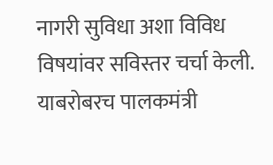नागरी सुविधा अशा विविध विषयांवर सविस्तर चर्चा केली. याबरोबरच पालकमंत्री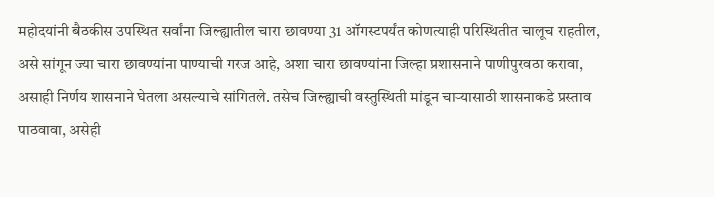महोदयांनी बैठकीस उपस्थित सर्वांना जिल्ह्यातील चारा छावण्या 31 ऑगस्टपर्यंत कोणत्याही परिस्थितीत चालूच राहतील, असे सांगून ज्या चारा छावण्यांना पाण्याची गरज आहे, अशा चारा छावण्यांना जिल्हा प्रशासनाने पाणीपुरवठा करावा, असाही निर्णय शासनाने घेतला असल्याचे सांगितले. तसेच जिल्ह्याची वस्तुस्थिती मांडून चाऱ्यासाठी शासनाकडे प्रस्ताव पाठवावा, असेही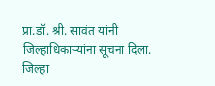प्रा.डॉ. श्री. सावंत यांनी जिल्हाधिकाऱ्यांना सूचना दिला.
जिल्हा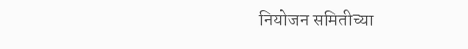नियोजन समितीच्या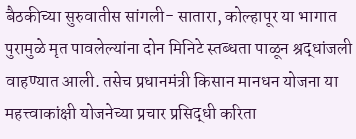बैठकीच्या सुरुवातीस सांगली- सातारा, कोल्हापूर या भागात पुरामुळे मृत पावलेल्यांना दोन मिनिटे स्तब्धता पाळून श्रद्धांजली वाहण्यात आली. तसेच प्रधानमंत्री किसान मानधन योजना या महत्त्वाकांक्षी योजनेच्या प्रचार प्रसिद्धी करिता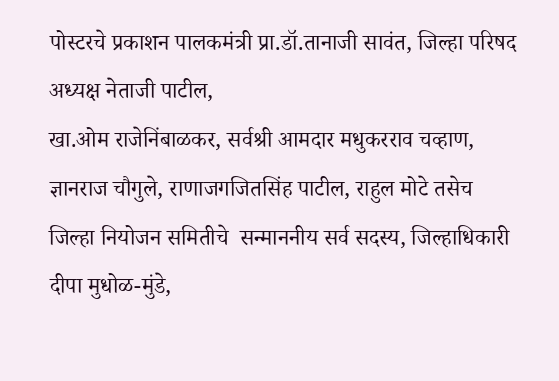पोस्टरचे प्रकाशन पालकमंत्री प्रा.डॉ.तानाजी सावंत, जिल्हा परिषद अध्यक्ष नेताजी पाटील,
खा.ओम राजेनिंबाळकर, सर्वश्री आमदार मधुकरराव चव्हाण, ज्ञानराज चौगुले, राणाजगजितसिंह पाटील, राहुल मोटे तसेच  जिल्हा नियोजन समितीचे  सन्माननीय सर्व सदस्य, जिल्हाधिकारी दीपा मुधोळ-मुंडे,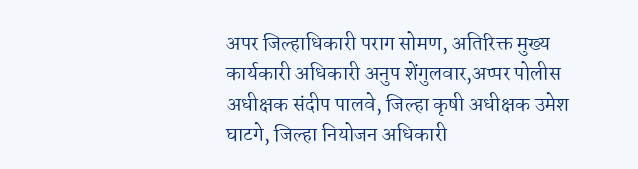अपर जिल्हाधिकारी पराग सोमण, अतिरिक्त मुख्य कार्यकारी अधिकारी अनुप शेंगुलवार,अप्पर पोलीस अधीक्षक संदीप पालवे, जिल्हा कृषी अधीक्षक उमेश घाटगे, जिल्हा नियोजन अधिकारी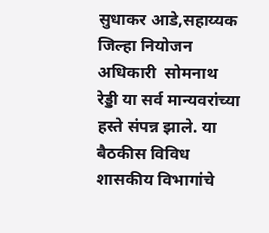सुधाकर आडे,सहाय्यक जिल्हा नियोजन अधिकारी  सोमनाथ रेड्डी या सर्व मान्यवरांच्या हस्ते संपन्न झाले. या बैठकीस विविध शासकीय विभागांचे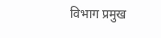विभाग प्रमुख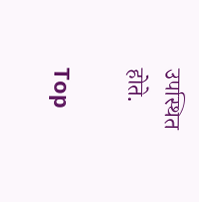उपस्थित होते.

Top